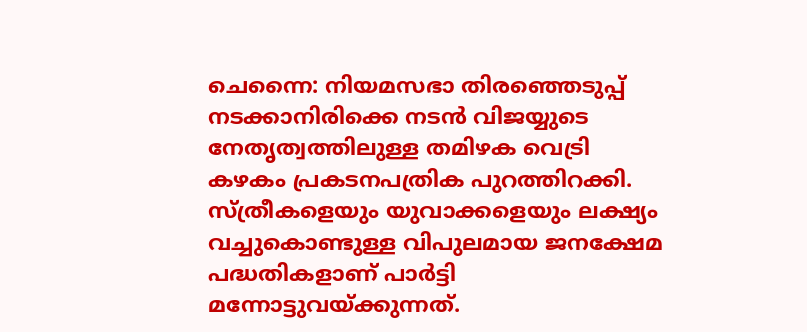ചെന്നൈ: നിയമസഭാ തിരഞ്ഞെടുപ്പ് നടക്കാനിരിക്കെ നടൻ വിജയ്യുടെ നേതൃത്വത്തിലുള്ള തമിഴക വെട്രി കഴകം പ്രകടനപത്രിക പുറത്തിറക്കി. സ്ത്രീകളെയും യുവാക്കളെയും ലക്ഷ്യം വച്ചുകൊണ്ടുള്ള വിപുലമായ ജനക്ഷേമ പദ്ധതികളാണ് പാർട്ടി മന്നോട്ടുവയ്ക്കുന്നത്.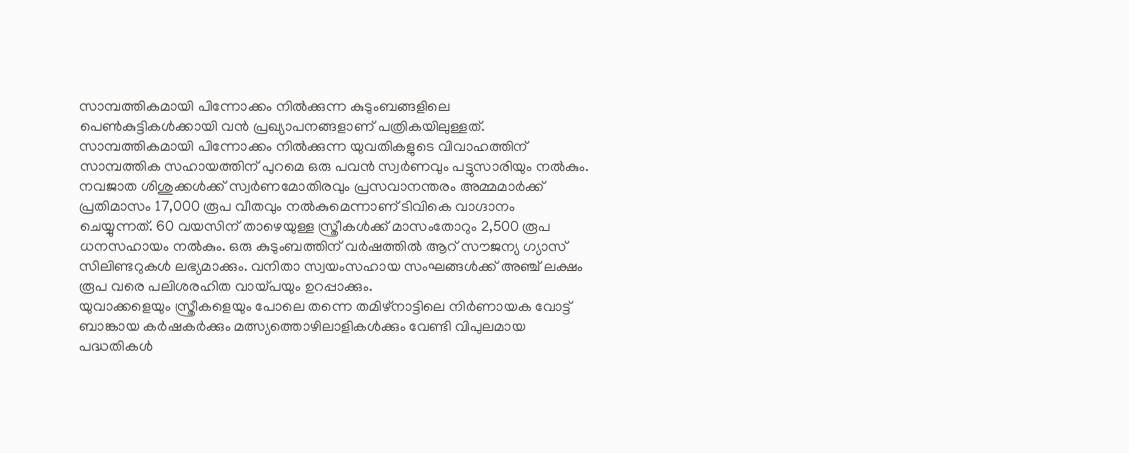സാമ്പത്തികമായി പിന്നോക്കം നിൽക്കുന്ന കുടുംബങ്ങളിലെ പെൺകുട്ടികൾക്കായി വൻ പ്രഖ്യാപനങ്ങളാണ് പത്രികയിലുള്ളത്.
സാമ്പത്തികമായി പിന്നോക്കം നിൽക്കുന്ന യുവതികളുടെ വിവാഹത്തിന് സാമ്പത്തിക സഹായത്തിന് പുറമെ ഒരു പവൻ സ്വർണവും പട്ടുസാരിയും നൽകും. നവജാത ശിശുക്കൾക്ക് സ്വർണമോതിരവും പ്രസവാനന്തരം അമ്മമാർക്ക് പ്രതിമാസം 17,000 രൂപ വീതവും നൽകുമെന്നാണ് ടിവികെ വാഗ്ദാനം ചെയ്യുന്നത്. 60 വയസിന് താഴെയുള്ള സ്ത്രീകൾക്ക് മാസംതോറും 2,500 രൂപ ധനസഹായം നൽകും. ഒരു കുടുംബത്തിന് വർഷത്തിൽ ആറ് സൗജന്യ ഗ്യാസ് സിലിണ്ടറുകൾ ലഭ്യമാക്കും. വനിതാ സ്വയംസഹായ സംഘങ്ങൾക്ക് അഞ്ച് ലക്ഷം രൂപ വരെ പലിശരഹിത വായ്പയും ഉറപ്പാക്കും.
യുവാക്കളെയും സ്ത്രീകളെയും പോലെ തന്നെ തമിഴ്നാട്ടിലെ നിർണായക വോട്ട് ബാങ്കായ കർഷകർക്കും മത്സ്യത്തൊഴിലാളികൾക്കും വേണ്ടി വിപുലമായ പദ്ധതികൾ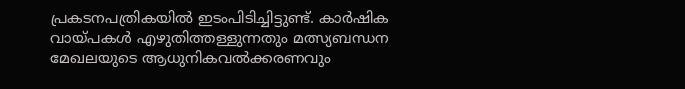പ്രകടനപത്രികയിൽ ഇടംപിടിച്ചിട്ടുണ്ട്. കാർഷിക വായ്പകൾ എഴുതിത്തള്ളുന്നതും മത്സ്യബന്ധന മേഖലയുടെ ആധുനികവൽക്കരണവും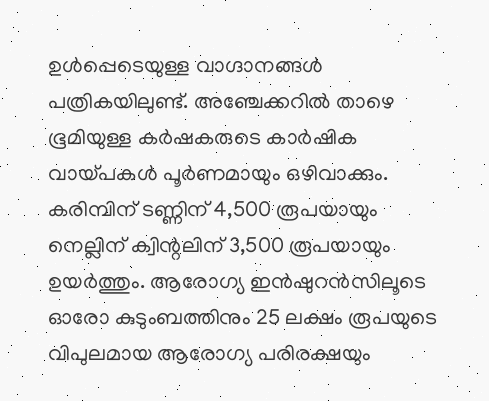ഉൾപ്പെടെയുള്ള വാഗ്ദാനങ്ങൾ പത്രികയിലുണ്ട്. അഞ്ചേക്കറിൽ താഴെ ഭൂമിയുള്ള കർഷകരുടെ കാർഷിക വായ്പകൾ പൂർണമായും ഒഴിവാക്കും. കരിമ്പിന് ടണ്ണിന് 4,500 രൂപയായും നെല്ലിന് ക്വിന്റലിന് 3,500 രൂപയായും ഉയർത്തും. ആരോഗ്യ ഇൻഷുറൻസിലൂടെ ഓരോ കുടുംബത്തിനും 25 ലക്ഷം രൂപയുടെ വിപുലമായ ആരോഗ്യ പരിരക്ഷയും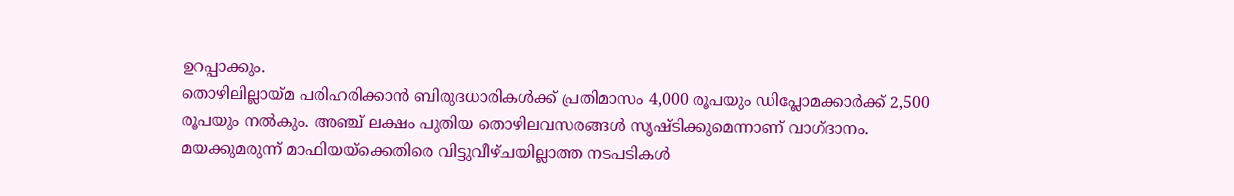ഉറപ്പാക്കും.
തൊഴിലില്ലായ്മ പരിഹരിക്കാൻ ബിരുദധാരികൾക്ക് പ്രതിമാസം 4,000 രൂപയും ഡിപ്ലോമക്കാർക്ക് 2,500 രൂപയും നൽകും. അഞ്ച് ലക്ഷം പുതിയ തൊഴിലവസരങ്ങൾ സൃഷ്ടിക്കുമെന്നാണ് വാഗ്ദാനം. മയക്കുമരുന്ന് മാഫിയയ്ക്കെതിരെ വിട്ടുവീഴ്ചയില്ലാത്ത നടപടികൾ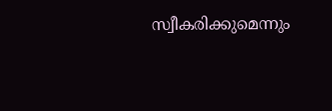സ്വീകരിക്കുമെന്നും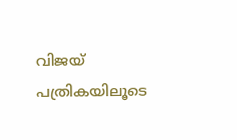വിജയ് പത്രികയിലൂടെ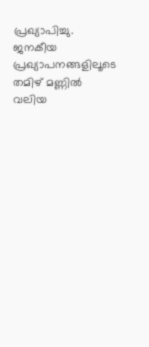പ്രഖ്യാപിച്ചു. ജനകീയ പ്രഖ്യാപനങ്ങളിലൂടെ തമിഴ് മണ്ണിൽ വലിയ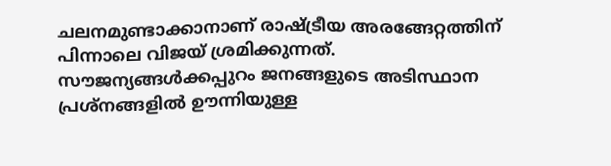ചലനമുണ്ടാക്കാനാണ് രാഷ്ട്രീയ അരങ്ങേറ്റത്തിന് പിന്നാലെ വിജയ് ശ്രമിക്കുന്നത്. സൗജന്യങ്ങൾക്കപ്പുറം ജനങ്ങളുടെ അടിസ്ഥാന പ്രശ്നങ്ങളിൽ ഊന്നിയുള്ള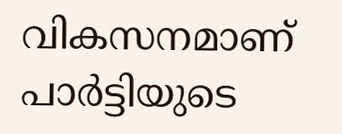വികസനമാണ് പാർട്ടിയുടെ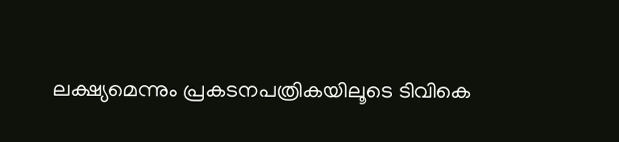ലക്ഷ്യമെന്നും പ്രകടനപത്രികയിലൂടെ ടിവികെ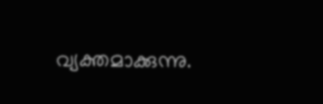വ്യക്തമാക്കുന്നു.